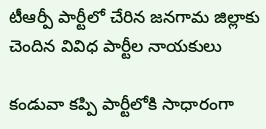టీఆర్పీ పార్టీలో చేరిన జనగామ జిల్లాకు చెందిన వివిధ పార్టీల నాయకులు

కండువా కప్పి పార్టీలోకి సాధారంగా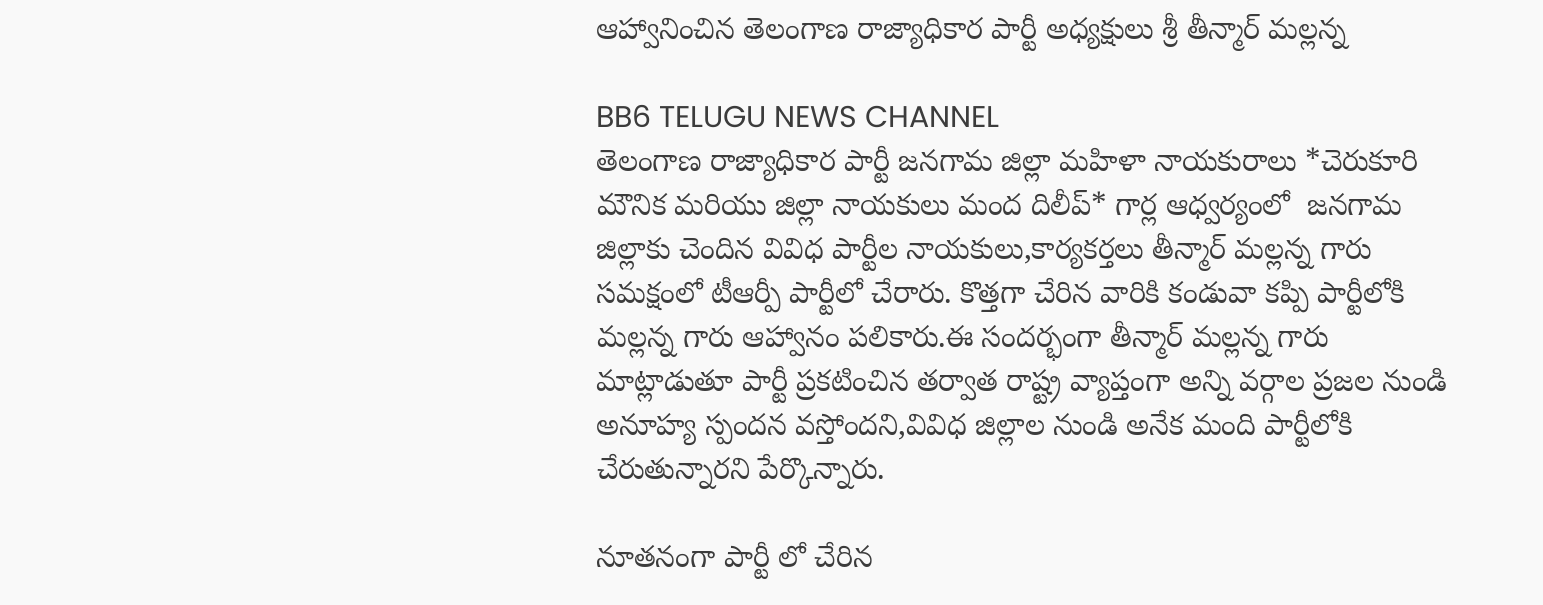ఆహ్వానించిన తెలంగాణ రాజ్యాధికార పార్టీ అధ్యక్షులు శ్రీ తీన్మార్ మల్లన్న

BB6 TELUGU NEWS CHANNEL
తెలంగాణ రాజ్యాధికార పార్టీ జనగామ జిల్లా మహిళా నాయకురాలు *చెరుకూరి మౌనిక మరియు జిల్లా నాయకులు మంద దిలీప్* గార్ల ఆధ్వర్యంలో  జనగామ జిల్లాకు చెందిన వివిధ పార్టీల నాయకులు,కార్యకర్తలు తీన్మార్ మల్లన్న గారు సమక్షంలో టీఆర్పీ పార్టీలో చేరారు. కొత్తగా చేరిన వారికి కండువా కప్పి పార్టీలోకి మల్లన్న గారు ఆహ్వానం పలికారు.ఈ సందర్భంగా తీన్మార్ మల్లన్న గారు మాట్లాడుతూ పార్టీ ప్రకటించిన తర్వాత రాష్ట్ర వ్యాప్తంగా అన్ని వర్గాల ప్రజల నుండి అనూహ్య స్పందన వస్తోందని,వివిధ జిల్లాల నుండి అనేక మంది పార్టీలోకి చేరుతున్నారని పేర్కొన్నారు.

నూతనంగా పార్టీ లో చేరిన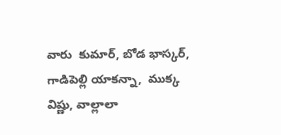వారు  కుమార్, బోడ భాస్కర్, గాడిపెల్లి యాకన్నా,  ముక్క విష్ణు, వాల్లాలా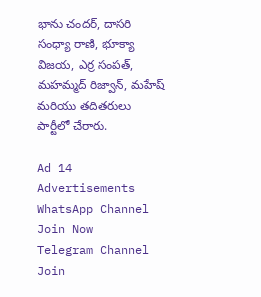భాను చందర్, దాసరి సంధ్యా రాణి, భూక్యా విజయ, ఎర్ర సంపత్, మహమ్మద్ రిజ్వాన్, మహేష్ మరియు తదితరులు పార్టీలో చేరారు.

Ad 14
Advertisements
WhatsApp Channel Join Now
Telegram Channel Join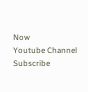Now
Youtube Channel Subscribe